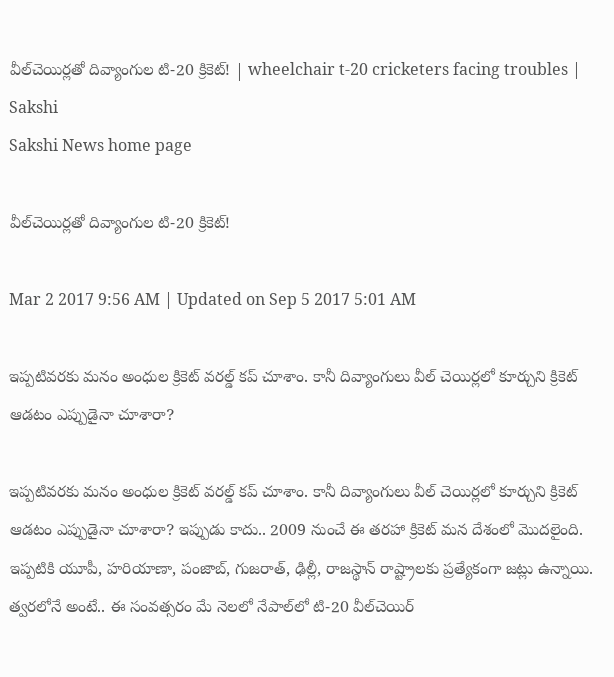వీల్‌చెయిర్లతో దివ్యాంగుల టి-20 క్రికెట్! | wheelchair t-20 cricketers facing troubles | Sakshi
Sakshi News home page

వీల్‌చెయిర్లతో దివ్యాంగుల టి-20 క్రికెట్!

Mar 2 2017 9:56 AM | Updated on Sep 5 2017 5:01 AM

ఇప్పటివరకు మనం అంధుల క్రికెట్ వరల్డ్ కప్ చూశాం. కానీ దివ‍్యాంగులు వీల్ చెయిర్లలో కూర్చుని క్రికెట్ ఆడటం ఎప్పుడైనా చూశారా?

ఇప్పటివరకు మనం అంధుల క్రికెట్ వరల్డ్ కప్ చూశాం. కానీ దివ‍్యాంగులు వీల్ చెయిర్లలో కూర్చుని క్రికెట్ ఆడటం ఎప్పుడైనా చూశారా? ఇప్పుడు కాదు.. 2009 నుంచే ఈ తరహా క్రికెట్ మన దేశంలో మొదలైంది. ఇప్పటికి యూపీ, హరియాణా, పంజాబ్, గుజరాత్, ఢిల్లీ, రాజస్థాన్ రాష్ట్రాలకు ప్రత్యేకంగా జట్లు ఉన్నాయి. త్వరలోనే అంటే.. ఈ సంవత్సరం మే నెలలో నేపాల్‌లో టి-20 వీల్‌చెయిర్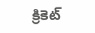క్రికెట్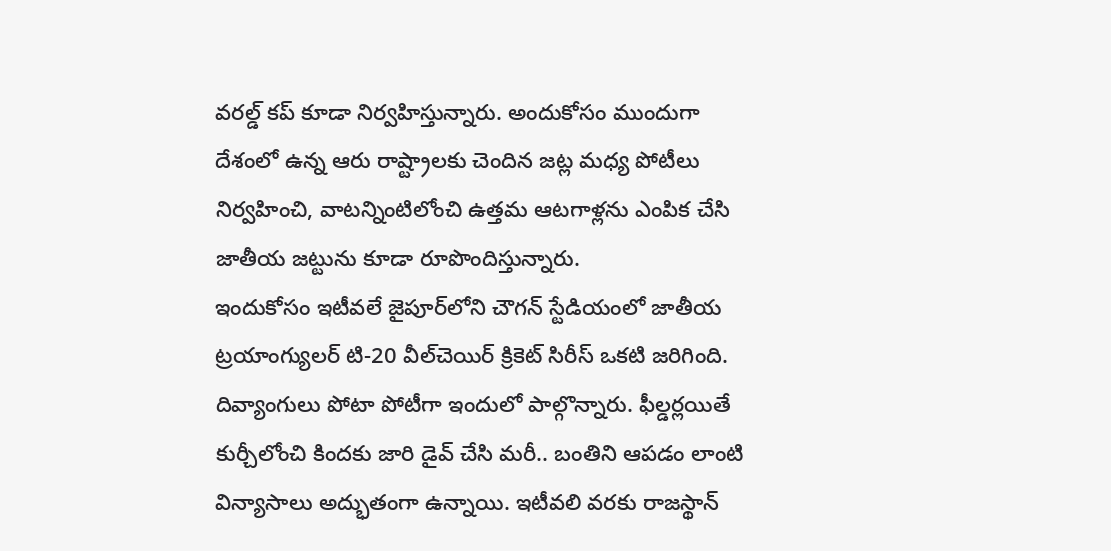వరల్డ్ కప్ కూడా నిర్వహిస్తున్నారు. అందుకోసం ముందుగా దేశంలో ఉన్న ఆరు రాష్ట్రాలకు చెందిన జట్ల మధ్య పోటీలు నిర్వహించి, వాటన్నింటిలోంచి ఉత్తమ ఆటగాళ్లను ఎంపిక చేసి జాతీయ జట్టును కూడా రూపొందిస్తున్నారు.
ఇందుకోసం ఇటీవలే జైపూర్‌లోని చౌగన్ స్టేడియంలో జాతీయ ట్రయాంగ్యులర్ టి-20 వీల్‌చెయిర్ క్రికెట్ సిరీస్ ఒకటి జరిగింది. దివ్యాంగులు పోటా పోటీగా ఇందులో పాల్గొన్నారు. ఫీల్డర్లయితే కుర్చీలోంచి కిందకు జారి డైవ్ చేసి మరీ.. బంతిని ఆపడం లాంటి విన్యాసాలు అద్భుతంగా ఉన్నాయి. ఇటీవలి వరకు రాజస్థాన్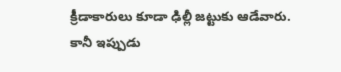క్రీడాకారులు కూడా ఢిల్లీ జట్టుకు ఆడేవారు. కానీ ఇప్పుడు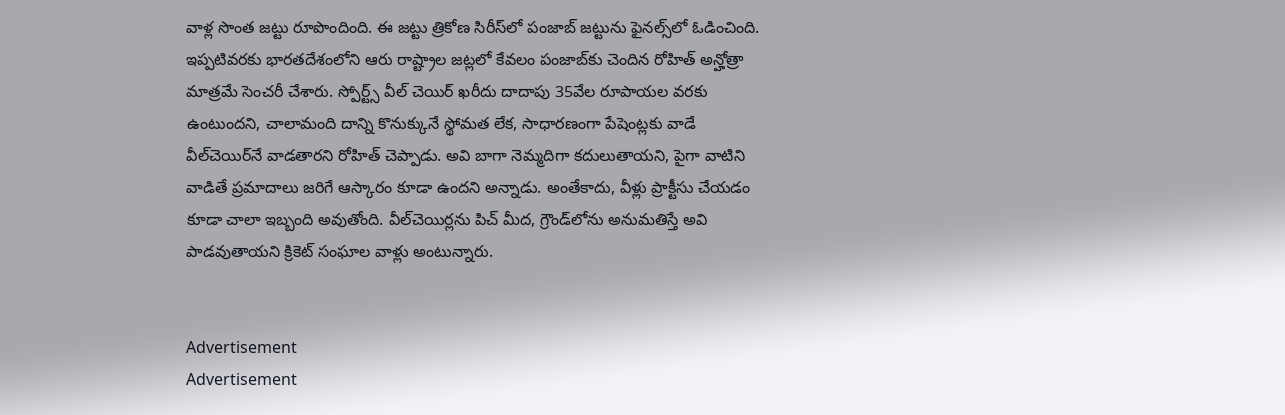వాళ్ల సొంత జట్టు రూపొందింది. ఈ జట్టు త్రికోణ సిరీస్‌లో పంజాబ్ జట్టును ఫైనల్స్‌లో ఓడించింది.
ఇప్పటివరకు భారతదేశంలోని ఆరు రాష్ట్రాల జట్లలో కేవలం పంజాబ్‌కు చెందిన రోహిత్ అన్హోత్రా మాత్రమే సెంచరీ చేశారు. స్పోర్ట్స్ వీల్ చెయిర్ ఖరీదు దాదాపు 35వేల రూపాయల వరకు ఉంటుందని, చాలామంది దాన్ని కొనుక్కునే స్థోమత లేక, సాధారణంగా పేషెంట్లకు వాడే వీల్‌చెయిర్‌నే వాడతారని రోహిత్ చెప్పాడు. అవి బాగా నెమ్మదిగా కదులుతాయని, పైగా వాటిని వాడితే ప్రమాదాలు జరిగే ఆస్కారం కూడా ఉందని అన్నాడు. అంతేకాదు, వీళ్లు ప్రాక్టీసు చేయడం కూడా చాలా ఇబ్బంది అవుతోంది. వీల్‌చెయిర్లను పిచ్ మీద, గ్రౌండ్‌లోను అనుమతిస్తే అవి పాడవుతాయని క్రికెట్ సంఘాల వాళ్లు అంటున్నారు.


Advertisement
Advertisement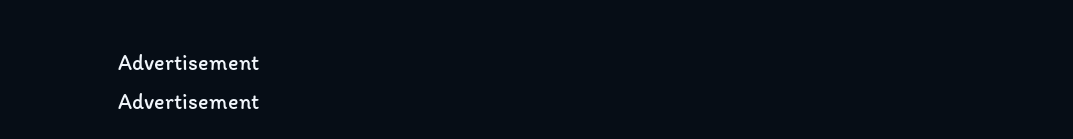Advertisement
Advertisement